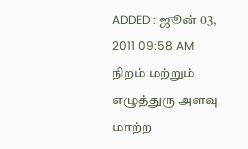ADDED : ஜூன் 03, 2011 09:58 AM
நிறம் மற்றும் எழுத்துரு அளவு மாற்ற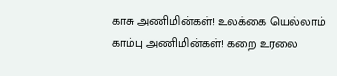காசு அணிமின்கள்! உலக்கை யெல்லாம்
காம்பு அணிமின்கள்! கறை உரலை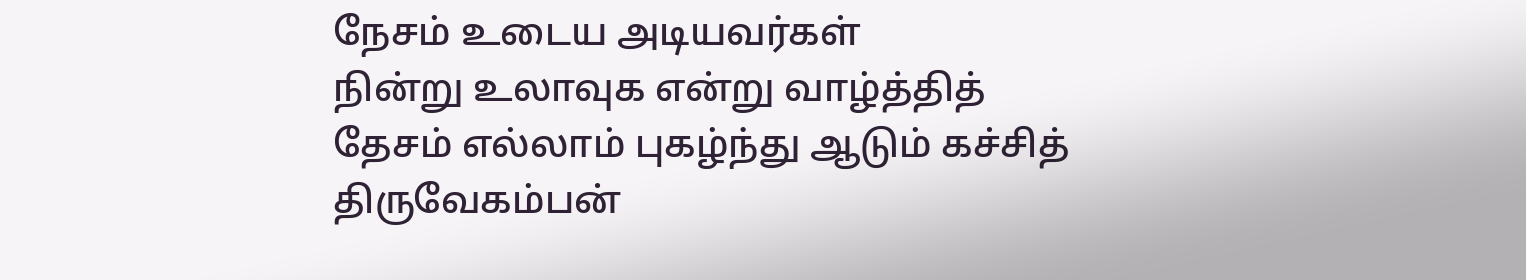நேசம் உடைய அடியவர்கள்
நின்று உலாவுக என்று வாழ்த்தித்
தேசம் எல்லாம் புகழ்ந்து ஆடும் கச்சித்
திருவேகம்பன்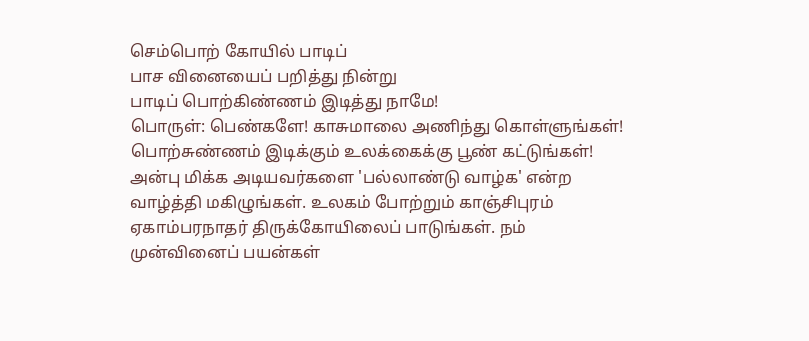செம்பொற் கோயில் பாடிப்
பாச வினையைப் பறித்து நின்று
பாடிப் பொற்கிண்ணம் இடித்து நாமே!
பொருள்: பெண்களே! காசுமாலை அணிந்து கொள்ளுங்கள்! பொற்சுண்ணம் இடிக்கும் உலக்கைக்கு பூண் கட்டுங்கள்! அன்பு மிக்க அடியவர்களை 'பல்லாண்டு வாழ்க' என்ற வாழ்த்தி மகிழுங்கள். உலகம் போற்றும் காஞ்சிபுரம் ஏகாம்பரநாதர் திருக்கோயிலைப் பாடுங்கள். நம் முன்வினைப் பயன்கள்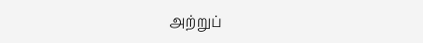அற்றுப்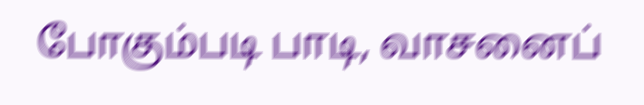போகும்படி பாடி, வாசனைப்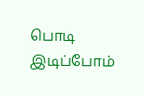பொடி இடிப்போம்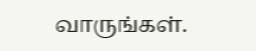வாருங்கள்.